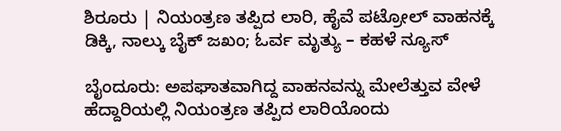ಶಿರೂರು | ನಿಯಂತ್ರಣ ತಪ್ಪಿದ ಲಾರಿ, ಹೈವೆ ಪಟ್ರೋಲ್ ವಾಹನಕ್ಕೆ ಡಿಕ್ಕಿ, ನಾಲ್ಕು ಬೈಕ್ ಜಖಂ; ಓರ್ವ ಮೃತ್ಯು – ಕಹಳೆ ನ್ಯೂಸ್

ಬೈಂದೂರು: ಅಪಘಾತವಾಗಿದ್ದ ವಾಹನವನ್ನು ಮೇಲೆತ್ತುವ ವೇಳೆ ಹೆದ್ದಾರಿಯಲ್ಲಿ ನಿಯಂತ್ರಣ ತಪ್ಪಿದ ಲಾರಿಯೊಂದು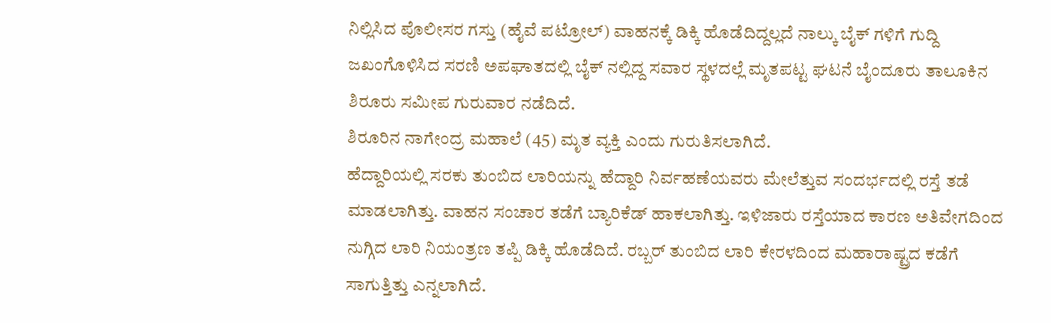ನಿಲ್ಲಿಸಿದ ಪೊಲೀಸರ ಗಸ್ತು (ಹೈವೆ ಪಟ್ರೋಲ್) ವಾಹನಕ್ಕೆ ಡಿಕ್ಕಿ ಹೊಡೆದಿದ್ದಲ್ಲದೆ ನಾಲ್ಕು ಬೈಕ್ ಗಳಿಗೆ ಗುದ್ದಿ ಜಖಂಗೊಳಿಸಿದ ಸರಣಿ ಅಪಘಾತದಲ್ಲಿ ಬೈಕ್ ನಲ್ಲಿದ್ದ ಸವಾರ ಸ್ಥಳದಲ್ಲೆ ಮೃತಪಟ್ಟ ಘಟನೆ ಬೈಂದೂರು ತಾಲೂಕಿನ ಶಿರೂರು ಸಮೀಪ ಗುರುವಾರ ನಡೆದಿದೆ.
ಶಿರೂರಿನ ನಾಗೇಂದ್ರ ಮಹಾಲೆ (45) ಮೃತ ವ್ಯಕ್ತಿ ಎಂದು ಗುರುತಿಸಲಾಗಿದೆ.
ಹೆದ್ದಾರಿಯಲ್ಲಿ ಸರಕು ತುಂಬಿದ ಲಾರಿಯನ್ನು ಹೆದ್ದಾರಿ ನಿರ್ವಹಣೆಯವರು ಮೇಲೆತ್ತುವ ಸಂದರ್ಭದಲ್ಲಿ ರಸ್ತೆ ತಡೆ ಮಾಡಲಾಗಿತ್ತು. ವಾಹನ ಸಂಚಾರ ತಡೆಗೆ ಬ್ಯಾರಿಕೆಡ್ ಹಾಕಲಾಗಿತ್ತು. ಇಳಿಜಾರು ರಸ್ತೆಯಾದ ಕಾರಣ ಅತಿವೇಗದಿಂದ ನುಗ್ಗಿದ ಲಾರಿ ನಿಯಂತ್ರಣ ತಪ್ಪಿ ಡಿಕ್ಕಿ ಹೊಡೆದಿದೆ. ರಬ್ಬರ್ ತುಂಬಿದ ಲಾರಿ ಕೇರಳದಿಂದ ಮಹಾರಾಷ್ಟ್ರದ ಕಡೆಗೆ ಸಾಗುತ್ತಿತ್ತು ಎನ್ನಲಾಗಿದೆ.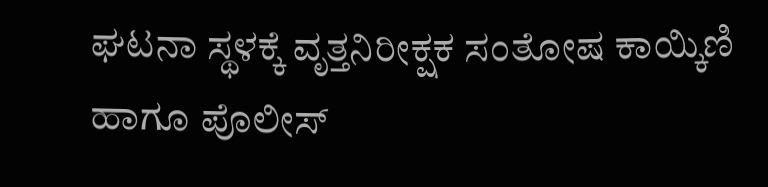ಘಟನಾ ಸ್ಥಳಕ್ಕೆ ವೃತ್ತನಿರೀಕ್ಷಕ ಸಂತೋಷ ಕಾಯ್ಕಿಣಿ ಹಾಗೂ ಪೊಲೀಸ್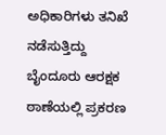ಅಧಿಕಾರಿಗಳು ತನಿಖೆ ನಡೆಸುತ್ತಿದ್ದು ಬೈಂದೂರು ಆರಕ್ಷಕ ಠಾಣೆಯಲ್ಲಿ ಪ್ರಕರಣ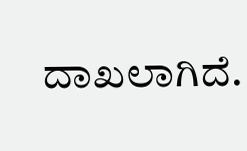ದಾಖಲಾಗಿದೆ.